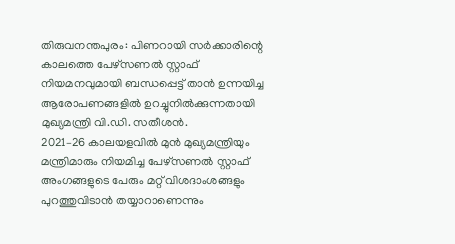തിരുവനന്തപുരം: പിണറായി സർക്കാരിന്റെ കാലത്തെ പേഴ്സണൽ സ്റ്റാഫ് നിയമനവുമായി ബന്ധപ്പെട്ട് താൻ ഉന്നയിച്ച ആരോപണങ്ങളിൽ ഉറച്ചുനിൽക്കുന്നതായി മുഖ്യമന്ത്രി വി.ഡി. സതീശൻ.
2021–26 കാലയളവിൽ മുൻ മുഖ്യമന്ത്രിയും മന്ത്രിമാരും നിയമിച്ച പേഴ്സണൽ സ്റ്റാഫ് അംഗങ്ങളുടെ പേരും മറ്റ് വിശദാംശങ്ങളും പുറത്തുവിടാൻ തയ്യാറാണെന്നും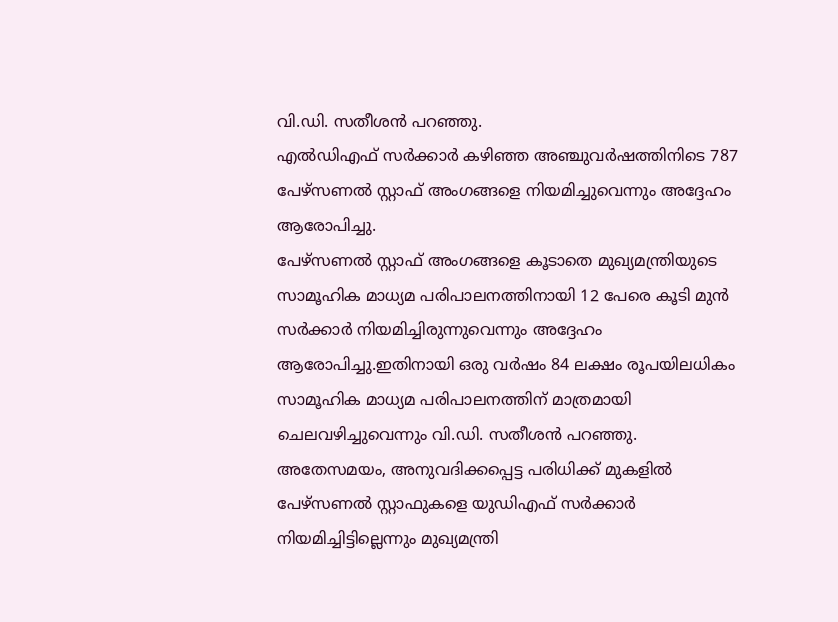വി.ഡി. സതീശൻ പറഞ്ഞു.
എൽഡിഎഫ് സർക്കാർ കഴിഞ്ഞ അഞ്ചുവർഷത്തിനിടെ 787 പേഴ്സണൽ സ്റ്റാഫ് അംഗങ്ങളെ നിയമിച്ചുവെന്നും അദ്ദേഹം ആരോപിച്ചു.
പേഴ്സണൽ സ്റ്റാഫ് അംഗങ്ങളെ കൂടാതെ മുഖ്യമന്ത്രിയുടെ സാമൂഹിക മാധ്യമ പരിപാലനത്തിനായി 12 പേരെ കൂടി മുൻ സർക്കാർ നിയമിച്ചിരുന്നുവെന്നും അദ്ദേഹം ആരോപിച്ചു.ഇതിനായി ഒരു വർഷം 84 ലക്ഷം രൂപയിലധികം സാമൂഹിക മാധ്യമ പരിപാലനത്തിന് മാത്രമായി ചെലവഴിച്ചുവെന്നും വി.ഡി. സതീശൻ പറഞ്ഞു.
അതേസമയം, അനുവദിക്കപ്പെട്ട പരിധിക്ക് മുകളിൽ പേഴ്സണൽ സ്റ്റാഫുകളെ യുഡിഎഫ് സർക്കാർ നിയമിച്ചിട്ടില്ലെന്നും മുഖ്യമന്ത്രി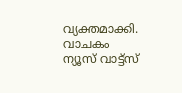വ്യക്തമാക്കി.
വാചകം ന്യൂസ് വാട്ട്സ്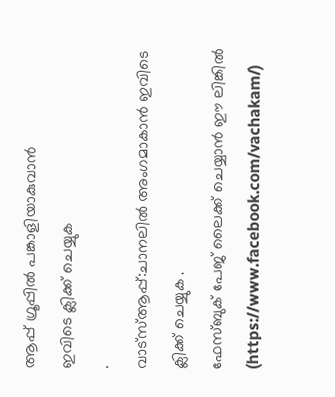ആപ്പ് ഗ്രൂപ്പിൽ പങ്കാളിയാകുവാൻ
ഇവിടെ ക്ലിക്ക് ചെയ്യുക
.
വാട്സ്ആപ്പ്:ചാനലിൽ അംഗമാകാൻ ഇവിടെ ക്ലിക്ക് ചെയ്യുക .
ഫേസ്ബുക് പേജ് ലൈക്ക് ചെയ്യാൻ ഈ ലിങ്കിൽ (https://www.facebook.com/vachakam/)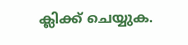ക്ലിക്ക് ചെയ്യുക.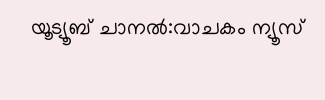യൂട്യൂബ് ചാനൽ:വാചകം ന്യൂസ്